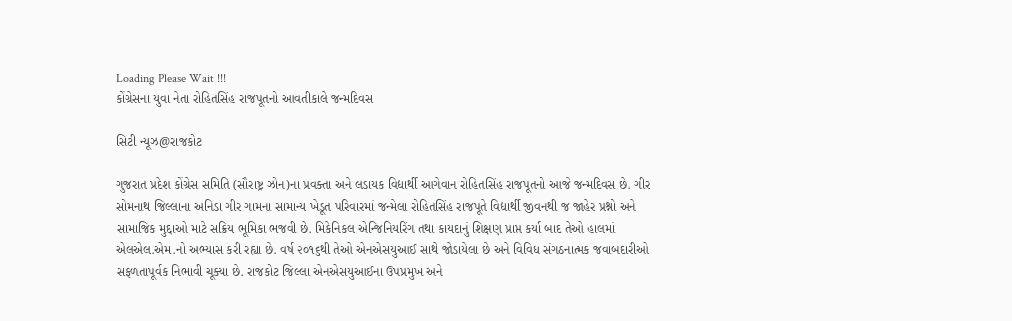Loading Please Wait !!!
કોંગ્રેસના યુવા નેતા રોહિતસિંહ રાજપૂતનો આવતીકાલે જન્મદિવસ

સિટી ન્યૂઝ@રાજકોટ

ગુજરાત પ્રદેશ કોંગ્રેસ સમિતિ (સૌરાષ્ટ્ર ઝોન)ના પ્રવક્તા અને લડાયક વિદ્યાર્થી આગેવાન રોહિતસિંહ રાજપૂતનો આજે જન્મદિવસ છે. ગીર સોમનાથ જિલ્લાના અનિડા ગીર ગામના સામાન્ય ખેડૂત પરિવારમાં જન્મેલા રોહિતસિંહ રાજપૂતે વિદ્યાર્થી જીવનથી જ જાહેર પ્રશ્નો અને સામાજિક મુદ્દાઓ માટે સક્રિય ભૂમિકા ભજવી છે. મિકેનિકલ એન્જિનિયરિંગ તથા કાયદાનું શિક્ષણ પ્રાપ્ત કર્યા બાદ તેઓ હાલમાં એલએલ.એમ.નો અભ્યાસ કરી રહ્યા છે. વર્ષ ૨૦૧૬થી તેઓ એનએસયુઆઈ સાથે જોડાયેલા છે અને વિવિધ સંગઠનાત્મક જવાબદારીઓ સફળતાપૂર્વક નિભાવી ચૂક્યા છે. રાજકોટ જિલ્લા એનએસયુઆઈના ઉપપ્રમુખ અને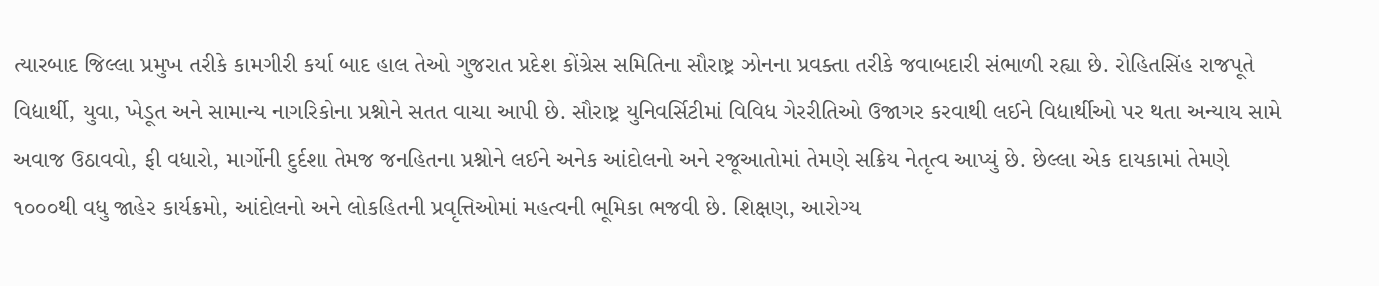ત્યારબાદ જિલ્લા પ્રમુખ તરીકે કામગીરી કર્યા બાદ હાલ તેઓ ગુજરાત પ્રદેશ કોંગ્રેસ સમિતિના સૌરાષ્ટ્ર ઝોનના પ્રવક્તા તરીકે જવાબદારી સંભાળી રહ્યા છે. રોહિતસિંહ રાજપૂતે વિદ્યાર્થી, યુવા, ખેડૂત અને સામાન્ય નાગરિકોના પ્રશ્નોને સતત વાચા આપી છે. સૌરાષ્ટ્ર યુનિવર્સિટીમાં વિવિધ ગેરરીતિઓ ઉજાગર કરવાથી લઈને વિદ્યાર્થીઓ પર થતા અન્યાય સામે અવાજ ઉઠાવવો, ફી વધારો, માર્ગોની દુર્દશા તેમજ જનહિતના પ્રશ્નોને લઈને અનેક આંદોલનો અને રજૂઆતોમાં તેમણે સક્રિય નેતૃત્વ આપ્યું છે. છેલ્લા એક દાયકામાં તેમણે ૧૦૦૦થી વધુ જાહેર કાર્યક્રમો, આંદોલનો અને લોકહિતની પ્રવૃત્તિઓમાં મહત્વની ભૂમિકા ભજવી છે. શિક્ષણ, આરોગ્ય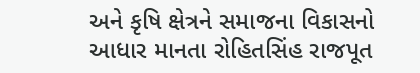અને કૃષિ ક્ષેત્રને સમાજના વિકાસનો આધાર માનતા રોહિતસિંહ રાજપૂત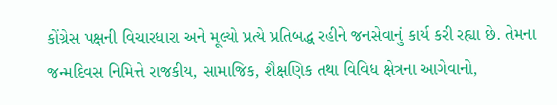કોંગ્રેસ પક્ષની વિચારધારા અને મૂલ્યો પ્રત્યે પ્રતિબદ્ધ રહીને જનસેવાનું કાર્ય કરી રહ્યા છે. તેમના જન્મદિવસ નિમિત્તે રાજકીય, સામાજિક, શૈક્ષણિક તથા વિવિધ ક્ષેત્રના આગેવાનો,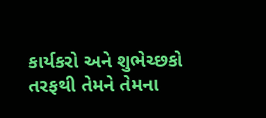કાર્યકરો અને શુભેચ્છકો તરફથી તેમને તેમના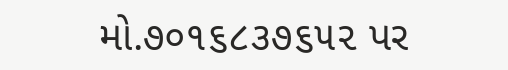મો.૭૦૧૬૮૩૭૬૫૨ પર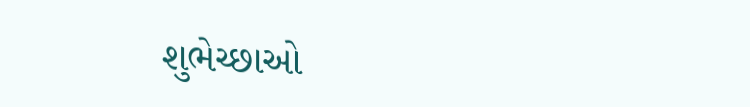શુભેચ્છાઓ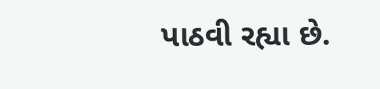પાઠવી રહ્યા છે.